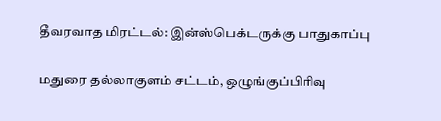தீவரவாத மிரட்டல்: இன்ஸ்பெக்டருக்கு பாதுகாப்பு

மதுரை தல்லாகுளம் சட்டம், ஒழுங்குப்பிரிவு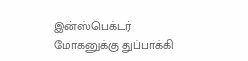இன்ஸ்பெக்டர் மோகனுக்கு துப்பாக்கி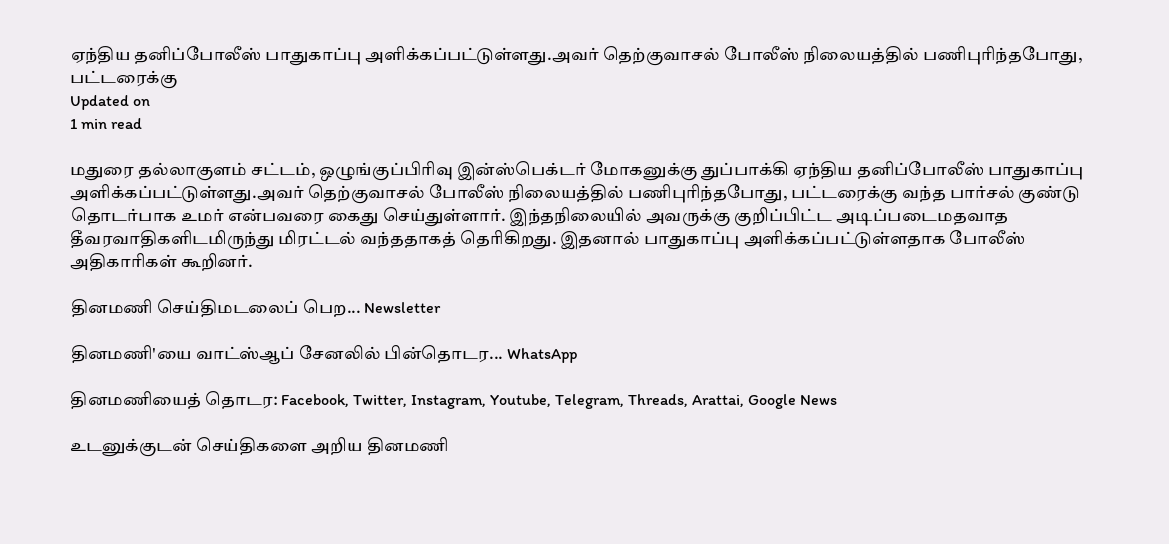ஏந்திய தனிப்போலீஸ் பாதுகாப்பு அளிக்கப்பட்டுள்ளது.அவர் தெற்குவாசல் போலீஸ் நிலையத்தில் பணிபுரிந்தபோது, பட்டரைக்கு
Updated on
1 min read

மதுரை தல்லாகுளம் சட்டம், ஒழுங்குப்பிரிவு இன்ஸ்பெக்டர் மோகனுக்கு துப்பாக்கி ஏந்திய தனிப்போலீஸ் பாதுகாப்பு அளிக்கப்பட்டுள்ளது.அவர் தெற்குவாசல் போலீஸ் நிலையத்தில் பணிபுரிந்தபோது, பட்டரைக்கு வந்த பார்சல் குண்டு தொடர்பாக உமர் என்பவரை கைது செய்துள்ளார். இந்தநிலையில் அவருக்கு குறிப்பிட்ட அடிப்படைமதவாத தீவரவாதிகளிடமிருந்து மிரட்டல் வந்ததாகத் தெரிகிறது. இதனால் பாதுகாப்பு அளிக்கப்பட்டுள்ளதாக போலீஸ் அதிகாரிகள் கூறினர்.

தினமணி செய்திமடலைப் பெற... Newsletter

தினமணி'யை வாட்ஸ்ஆப் சேனலில் பின்தொடர... WhatsApp

தினமணியைத் தொடர: Facebook, Twitter, Instagram, Youtube, Telegram, Threads, Arattai, Google News

உடனுக்குடன் செய்திகளை அறிய தினமணி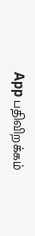App பதிவிறக்கம்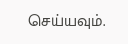செய்யவும்.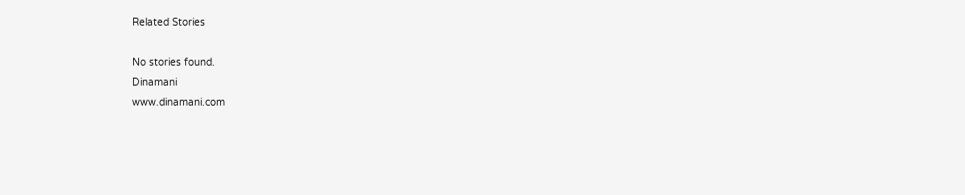Related Stories

No stories found.
Dinamani
www.dinamani.com